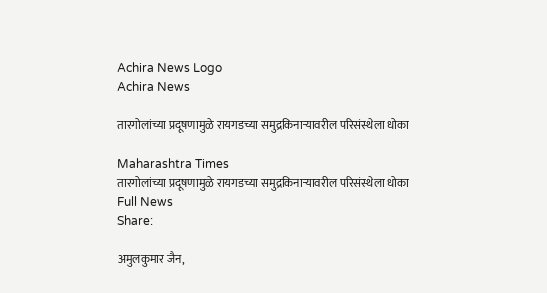Achira News Logo
Achira News

तारगोलांच्या प्रदूषणामुळे रायगडच्या समुद्रकिनाऱ्यावरील परिसंस्थेला धोका

Maharashtra Times
तारगोलांच्या प्रदूषणामुळे रायगडच्या समुद्रकिनाऱ्यावरील परिसंस्थेला धोका
Full News
Share:

अमुलकुमार जैन,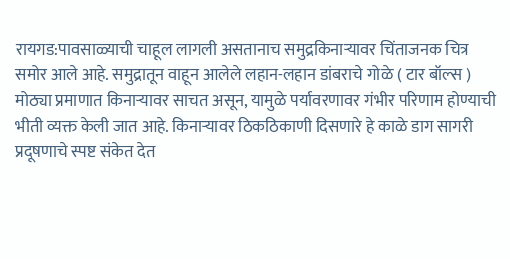रायगड:पावसाळ्याची चाहूल लागली असतानाच समुद्रकिनाऱ्यावर चिंताजनक चित्र समोर आले आहे. समुद्रातून वाहून आलेले लहान-लहान डांबराचे गोळे ( टार बॉल्स ) मोठ्या प्रमाणात किनाऱ्यावर साचत असून, यामुळे पर्यावरणावर गंभीर परिणाम होण्याची भीती व्यक्त केली जात आहे. किनाऱ्यावर ठिकठिकाणी दिसणारे हे काळे डाग सागरी प्रदूषणाचे स्पष्ट संकेत देत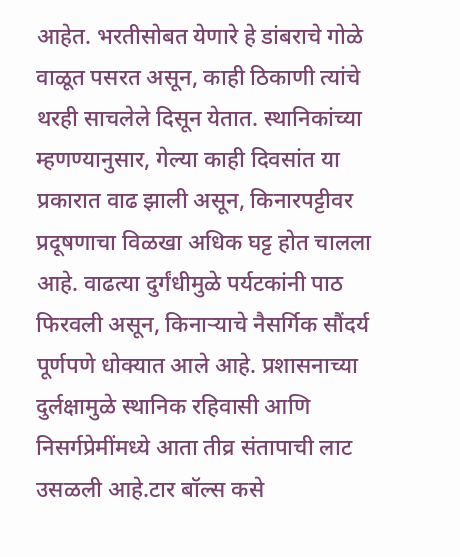आहेत. भरतीसोबत येणारे हे डांबराचे गोळे वाळूत पसरत असून, काही ठिकाणी त्यांचे थरही साचलेले दिसून येतात. स्थानिकांच्या म्हणण्यानुसार, गेल्या काही दिवसांत या प्रकारात वाढ झाली असून, किनारपट्टीवर प्रदूषणाचा विळखा अधिक घट्ट होत चालला आहे. वाढत्या दुर्गंधीमुळे पर्यटकांनी पाठ फिरवली असून, किनाऱ्याचे नैसर्गिक सौंदर्य पूर्णपणे धोक्यात आले आहे. प्रशासनाच्या दुर्लक्षामुळे स्थानिक रहिवासी आणि निसर्गप्रेमींमध्ये आता तीव्र संतापाची लाट उसळली आहे.टार बॉल्स कसे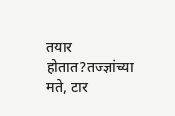तयार होतात?तज्ज्ञांच्या मते, टार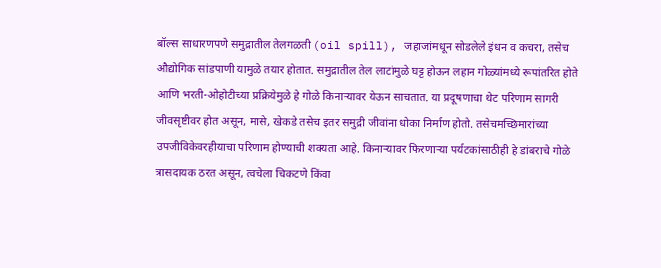बॉल्स साधारणपणे समुद्रातील तेलगळती (oil spill), जहाजांमधून सोडलेले इंधन व कचरा, तसेच औद्योगिक सांडपाणी यामुळे तयार होतात. समुद्रातील तेल लाटांमुळे घट्ट होऊन लहान गोळ्यांमध्ये रूपांतरित होते आणि भरती-ओहोटीच्या प्रक्रियेमुळे हे गोळे किनाऱ्यावर येऊन साचतात. या प्रदूषणाचा थेट परिणाम सागरी जीवसृष्टीवर होत असून, मासे, खेकडे तसेच इतर समुद्री जीवांना धोका निर्माण होतो. तसेचमच्छिमारांच्या उपजीविकेवरहीयाचा परिणाम होण्याची शक्यता आहे. किनाऱ्यावर फिरणाऱ्या पर्यटकांसाठीही हे डांबराचे गोळे त्रासदायक ठरत असून, त्वचेला चिकटणे किंवा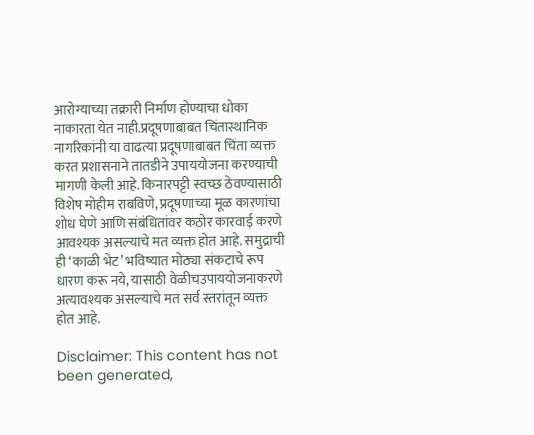आरोग्याच्या तक्रारी निर्माण होण्याचा धोका नाकारता येत नाही.प्रदूषणाबाबत चिंतास्थानिक नागरिकांनी या वाढत्या प्रदूषणाबाबत चिंता व्यक्त करत प्रशासनाने तातडीने उपाययोजना करण्याची मागणी केली आहे. किनारपट्टी स्वच्छ ठेवण्यासाठी विशेष मोहीम राबविणे, प्रदूषणाच्या मूळ कारणांचा शोध घेणे आणि संबंधितांवर कठोर कारवाई करणे आवश्यक असल्याचे मत व्यक्त होत आहे. समुद्राची ही ‘काळी भेट’ भविष्यात मोठ्या संकटाचे रूप धारण करू नये, यासाठी वेळीचउपाययोजनाकरणे अत्यावश्यक असल्याचे मत सर्व स्तरांतून व्यक्त होत आहे.

Disclaimer: This content has not been generated,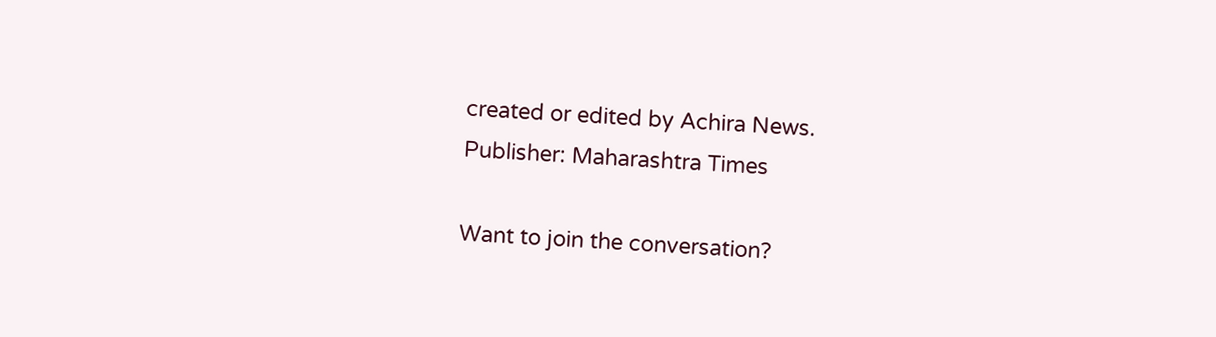created or edited by Achira News.
Publisher: Maharashtra Times

Want to join the conversation?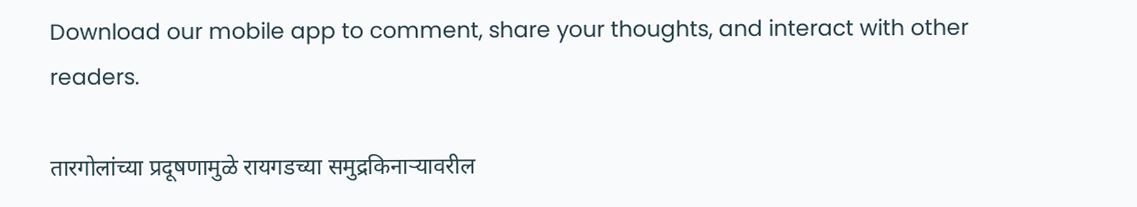Download our mobile app to comment, share your thoughts, and interact with other readers.

तारगोलांच्या प्रदूषणामुळे रायगडच्या समुद्रकिनाऱ्यावरील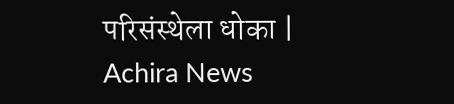परिसंस्थेला धोका | Achira News